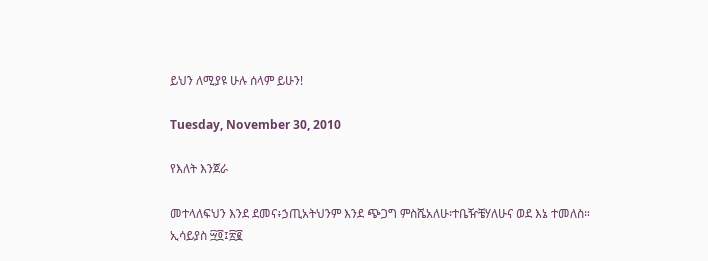ይህን ለሚያዩ ሁሉ ሰላም ይሁን!

Tuesday, November 30, 2010

የእለት እንጀራ

መተላለፍህን እንደ ደመና፥ኃጢአትህንም እንደ ጭጋግ ምስሼአለሁ፡ተቤዥቼሃለሁና ወደ እኔ ተመለስ።
ኢሳይያስ ፵፬፤፳፪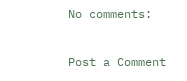No comments:

Post a Comment